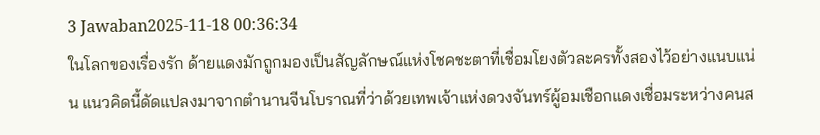3 Jawaban2025-11-18 00:36:34
ในโลกของเรื่องรัก ด้ายแดงมักถูกมองเป็นสัญลักษณ์แห่งโชคชะตาที่เชื่อมโยงตัวละครทั้งสองไว้อย่างแนบแน่น แนวคิดนี้ดัดแปลงมาจากตำนานจีนโบราณที่ว่าด้วยเทพเจ้าแห่งดวงจันทร์ผู้อมเชือกแดงเชื่อมระหว่างคนส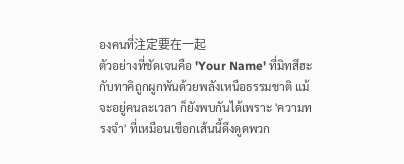องคนที่注定要在一起
ตัวอย่างที่ชัดเจนคือ 'Your Name' ที่มิทสึฮะกับทาคิถูกผูกพันด้วยพลังเหนือธรรมชาติ แม้จะอยู่คนละเวลา ก็ยังพบกันได้เพราะ 'ความทรงจำ' ที่เหมือนเชือกเส้นนี้ดึงดูดพวก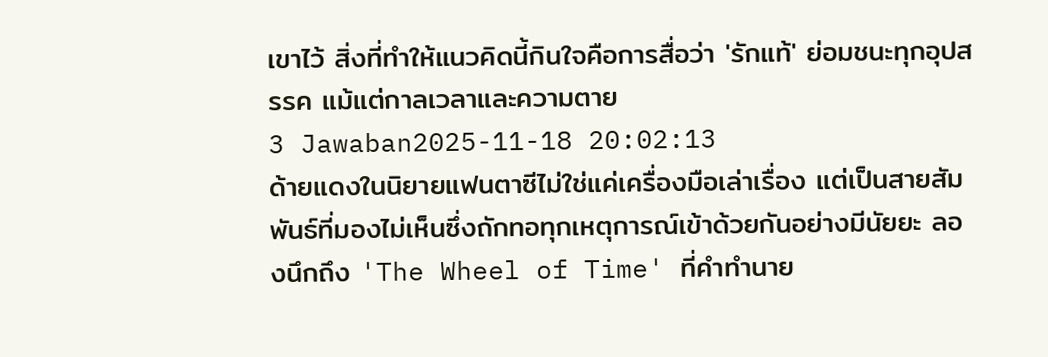เขาไว้ สิ่งที่ทำให้แนวคิดนี้กินใจคือการสื่อว่า 'รักแท้' ย่อมชนะทุกอุปสรรค แม้แต่กาลเวลาและความตาย
3 Jawaban2025-11-18 20:02:13
ด้ายแดงในนิยายแฟนตาซีไม่ใช่แค่เครื่องมือเล่าเรื่อง แต่เป็นสายสัมพันธ์ที่มองไม่เห็นซึ่งถักทอทุกเหตุการณ์เข้าด้วยกันอย่างมีนัยยะ ลองนึกถึง 'The Wheel of Time' ที่คำทำนาย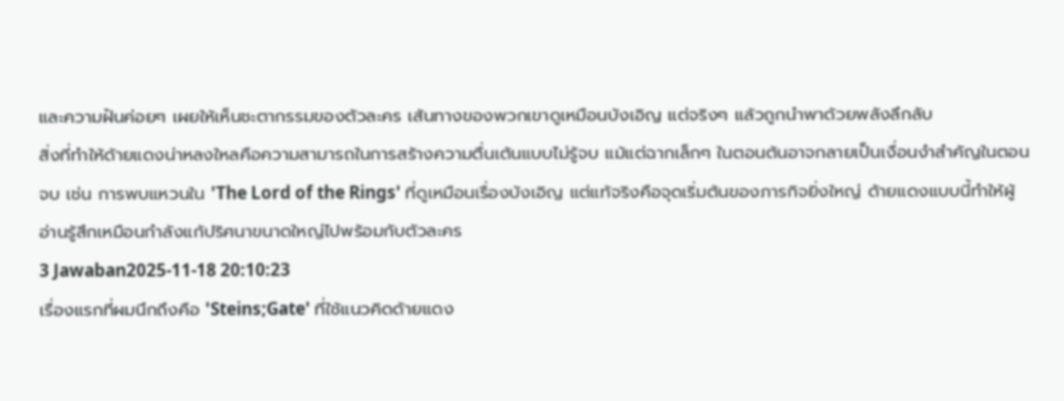และความฝันค่อยๆ เผยให้เห็นชะตากรรมของตัวละคร เส้นทางของพวกเขาดูเหมือนบังเอิญ แต่จริงๆ แล้วถูกนำพาด้วยพลังลึกลับ
สิ่งที่ทำให้ด้ายแดงน่าหลงใหลคือความสามารถในการสร้างความตื่นเต้นแบบไม่รู้จบ แม้แต่ฉากเล็กๆ ในตอนต้นอาจกลายเป็นเงื่อนงำสำคัญในตอนจบ เช่น การพบแหวนใน 'The Lord of the Rings' ที่ดูเหมือนเรื่องบังเอิญ แต่แท้จริงคือจุดเริ่มต้นของภารกิจยิ่งใหญ่ ด้ายแดงแบบนี้ทำให้ผู้อ่านรู้สึกเหมือนกำลังแก้ปริศนาขนาดใหญ่ไปพร้อมกับตัวละคร
3 Jawaban2025-11-18 20:10:23
เรื่องแรกที่ผมนึกถึงคือ 'Steins;Gate' ที่ใช้แนวคิดด้ายแดง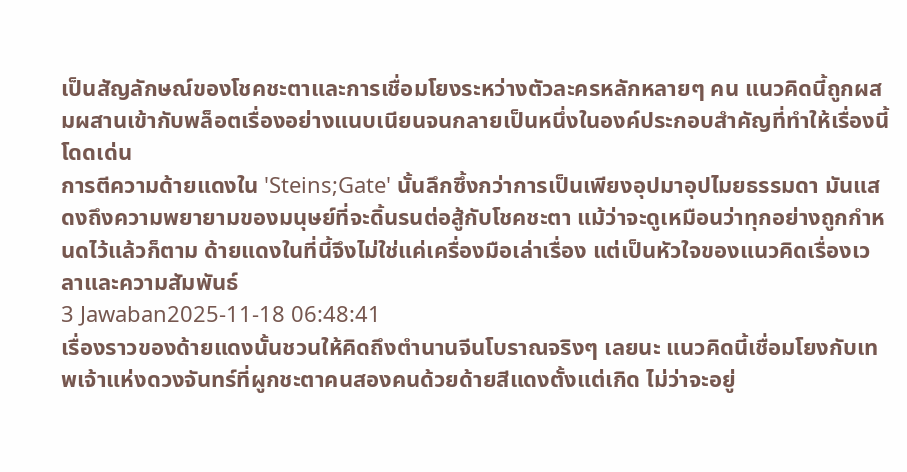เป็นสัญลักษณ์ของโชคชะตาและการเชื่อมโยงระหว่างตัวละครหลักหลายๆ คน แนวคิดนี้ถูกผสมผสานเข้ากับพล็อตเรื่องอย่างแนบเนียนจนกลายเป็นหนึ่งในองค์ประกอบสำคัญที่ทำให้เรื่องนี้โดดเด่น
การตีความด้ายแดงใน 'Steins;Gate' นั้นลึกซึ้งกว่าการเป็นเพียงอุปมาอุปไมยธรรมดา มันแสดงถึงความพยายามของมนุษย์ที่จะดิ้นรนต่อสู้กับโชคชะตา แม้ว่าจะดูเหมือนว่าทุกอย่างถูกกำหนดไว้แล้วก็ตาม ด้ายแดงในที่นี้จึงไม่ใช่แค่เครื่องมือเล่าเรื่อง แต่เป็นหัวใจของแนวคิดเรื่องเวลาและความสัมพันธ์
3 Jawaban2025-11-18 06:48:41
เรื่องราวของด้ายแดงนั้นชวนให้คิดถึงตำนานจีนโบราณจริงๆ เลยนะ แนวคิดนี้เชื่อมโยงกับเทพเจ้าแห่งดวงจันทร์ที่ผูกชะตาคนสองคนด้วยด้ายสีแดงตั้งแต่เกิด ไม่ว่าจะอยู่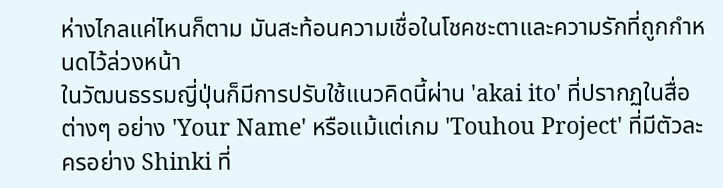ห่างไกลแค่ไหนก็ตาม มันสะท้อนความเชื่อในโชคชะตาและความรักที่ถูกกำหนดไว้ล่วงหน้า
ในวัฒนธรรมญี่ปุ่นก็มีการปรับใช้แนวคิดนี้ผ่าน 'akai ito' ที่ปรากฏในสื่อต่างๆ อย่าง 'Your Name' หรือแม้แต่เกม 'Touhou Project' ที่มีตัวละครอย่าง Shinki ที่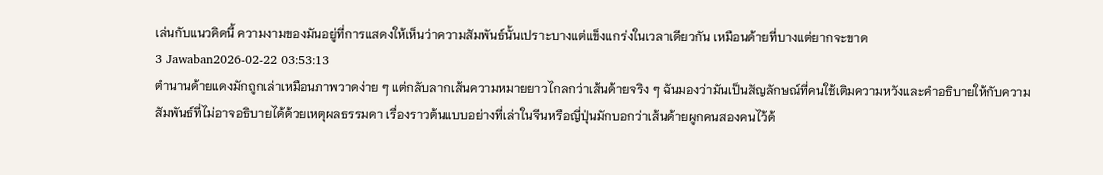เล่นกับแนวคิดนี้ ความงามของมันอยู่ที่การแสดงให้เห็นว่าความสัมพันธ์นั้นเปราะบางแต่แข็งแกร่งในเวลาเดียวกัน เหมือนด้ายที่บางแต่ยากจะขาด
3 Jawaban2026-02-22 03:53:13
ตำนานด้ายแดงมักถูกเล่าเหมือนภาพวาดง่าย ๆ แต่กลับลากเส้นความหมายยาวไกลกว่าเส้นด้ายจริง ๆ ฉันมองว่ามันเป็นสัญลักษณ์ที่คนใช้เติมความหวังและคำอธิบายให้กับความสัมพันธ์ที่ไม่อาจอธิบายได้ด้วยเหตุผลธรรมดา เรื่องราวต้นแบบอย่างที่เล่าในจีนหรือญี่ปุ่นมักบอกว่าเส้นด้ายผูกคนสองคนไว้ด้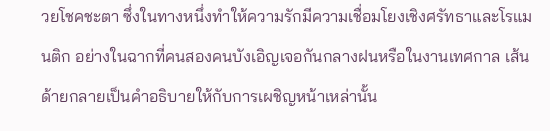วยโชคชะตา ซึ่งในทางหนึ่งทำให้ความรักมีความเชื่อมโยงเชิงศรัทธาและโรแมนติก อย่างในฉากที่คนสองคนบังเอิญเจอกันกลางฝนหรือในงานเทศกาล เส้นด้ายกลายเป็นคำอธิบายให้กับการเผชิญหน้าเหล่านั้น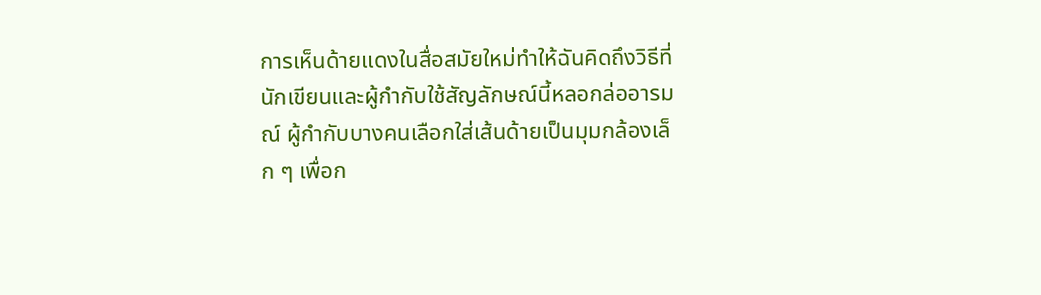การเห็นด้ายแดงในสื่อสมัยใหม่ทำให้ฉันคิดถึงวิธีที่นักเขียนและผู้กำกับใช้สัญลักษณ์นี้หลอกล่ออารมณ์ ผู้กำกับบางคนเลือกใส่เส้นด้ายเป็นมุมกล้องเล็ก ๆ เพื่อก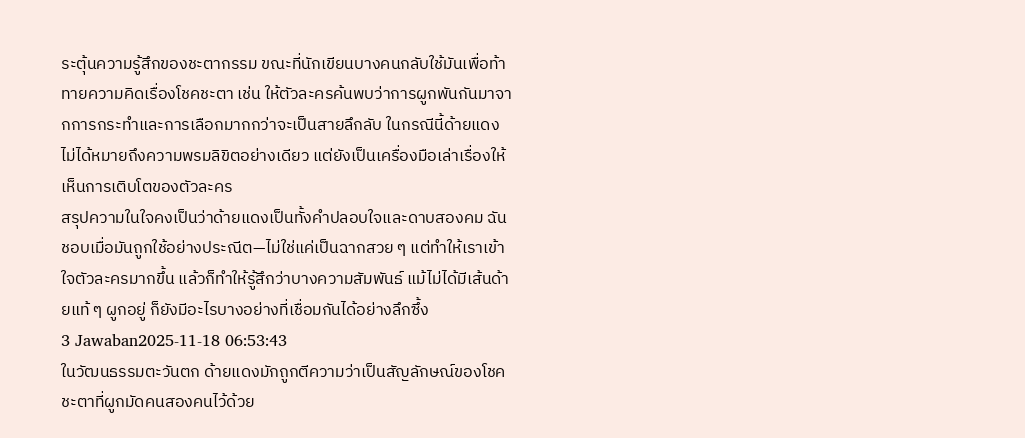ระตุ้นความรู้สึกของชะตากรรม ขณะที่นักเขียนบางคนกลับใช้มันเพื่อท้าทายความคิดเรื่องโชคชะตา เช่น ให้ตัวละครค้นพบว่าการผูกพันกันมาจากการกระทำและการเลือกมากกว่าจะเป็นสายลึกลับ ในกรณีนี้ด้ายแดงไม่ได้หมายถึงความพรมลิขิตอย่างเดียว แต่ยังเป็นเครื่องมือเล่าเรื่องให้เห็นการเติบโตของตัวละคร
สรุปความในใจคงเป็นว่าด้ายแดงเป็นทั้งคำปลอบใจและดาบสองคม ฉันชอบเมื่อมันถูกใช้อย่างประณีต—ไม่ใช่แค่เป็นฉากสวย ๆ แต่ทำให้เราเข้าใจตัวละครมากขึ้น แล้วก็ทำให้รู้สึกว่าบางความสัมพันธ์ แม้ไม่ได้มีเส้นด้ายแท้ ๆ ผูกอยู่ ก็ยังมีอะไรบางอย่างที่เชื่อมกันได้อย่างลึกซึ้ง
3 Jawaban2025-11-18 06:53:43
ในวัฒนธรรมตะวันตก ด้ายแดงมักถูกตีความว่าเป็นสัญลักษณ์ของโชคชะตาที่ผูกมัดคนสองคนไว้ด้วย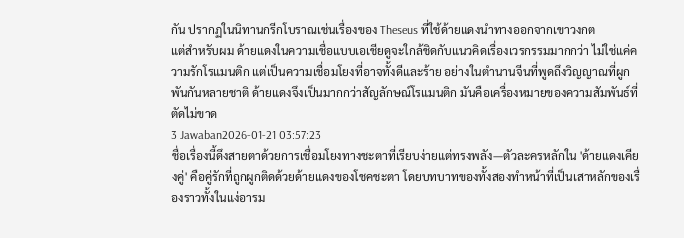กัน ปรากฏในนิทานกรีกโบราณเช่นเรื่องของ Theseus ที่ใช้ด้ายแดงนำทางออกจากเขาวงกต
แต่สำหรับผม ด้ายแดงในความเชื่อแบบเอเชียดูจะใกล้ชิดกับแนวคิดเรื่องเวรกรรมมากกว่า ไม่ใช่แค่ความรักโรแมนติก แต่เป็นความเชื่อมโยงที่อาจทั้งดีและร้าย อย่างในตำนานจีนที่พูดถึงวิญญาณที่ผูกพันกันหลายชาติ ด้ายแดงจึงเป็นมากกว่าสัญลักษณ์โรแมนติก มันคือเครื่องหมายของความสัมพันธ์ที่ตัดไม่ขาด
3 Jawaban2026-01-21 03:57:23
ชื่อเรื่องนี้ดึงสายตาด้วยการเชื่อมโยงทางชะตาที่เรียบง่ายแต่ทรงพลัง—ตัวละครหลักใน 'ด้ายแดงเคียงคู่' คือคู่รักที่ถูกผูกติดด้วยด้ายแดงของโชคชะตา โดยบทบาทของทั้งสองทำหน้าที่เป็นเสาหลักของเรื่องราวทั้งในแง่อารม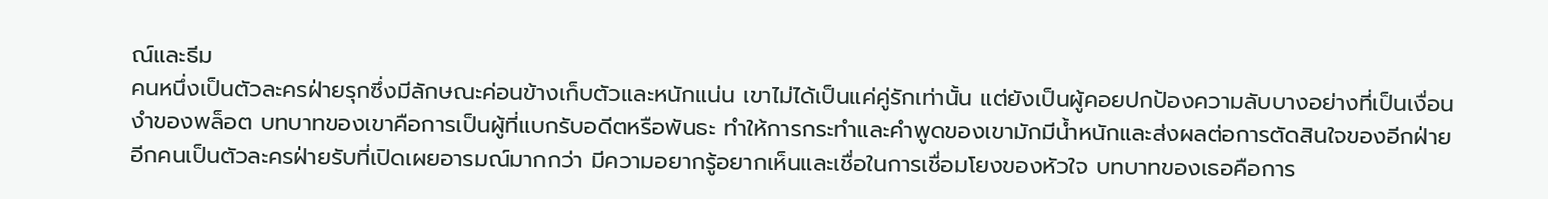ณ์และธีม
คนหนึ่งเป็นตัวละครฝ่ายรุกซึ่งมีลักษณะค่อนข้างเก็บตัวและหนักแน่น เขาไม่ได้เป็นแค่คู่รักเท่านั้น แต่ยังเป็นผู้คอยปกป้องความลับบางอย่างที่เป็นเงื่อนงำของพล็อต บทบาทของเขาคือการเป็นผู้ที่แบกรับอดีตหรือพันธะ ทำให้การกระทำและคำพูดของเขามักมีน้ำหนักและส่งผลต่อการตัดสินใจของอีกฝ่าย
อีกคนเป็นตัวละครฝ่ายรับที่เปิดเผยอารมณ์มากกว่า มีความอยากรู้อยากเห็นและเชื่อในการเชื่อมโยงของหัวใจ บทบาทของเธอคือการ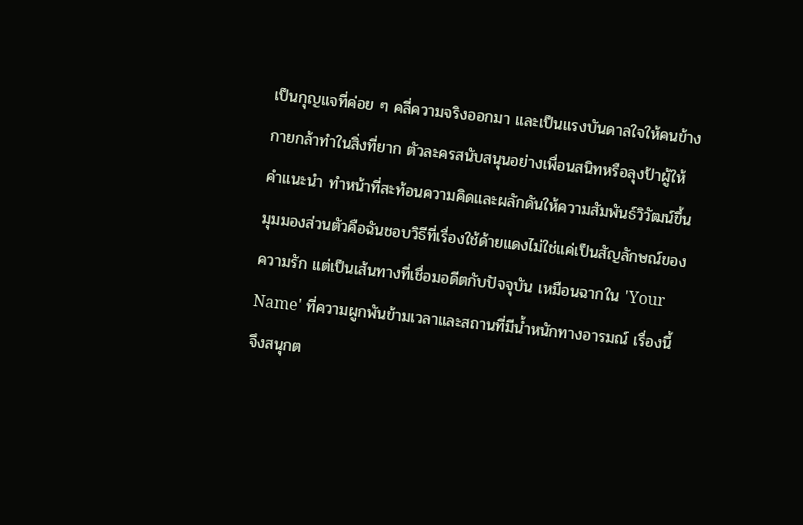เป็นกุญแจที่ค่อย ๆ คลี่ความจริงออกมา และเป็นแรงบันดาลใจให้คนข้างกายกล้าทำในสิ่งที่ยาก ตัวละครสนับสนุนอย่างเพื่อนสนิทหรือลุงป้าผู้ให้คำแนะนำ ทำหน้าที่สะท้อนความคิดและผลักดันให้ความสัมพันธ์วิวัฒน์ขึ้น
มุมมองส่วนตัวคือฉันชอบวิธีที่เรื่องใช้ด้ายแดงไม่ใช่แค่เป็นสัญลักษณ์ของความรัก แต่เป็นเส้นทางที่เชื่อมอดีตกับปัจจุบัน เหมือนฉากใน 'Your Name' ที่ความผูกพันข้ามเวลาและสถานที่มีน้ำหนักทางอารมณ์ เรื่องนี้จึงสนุกต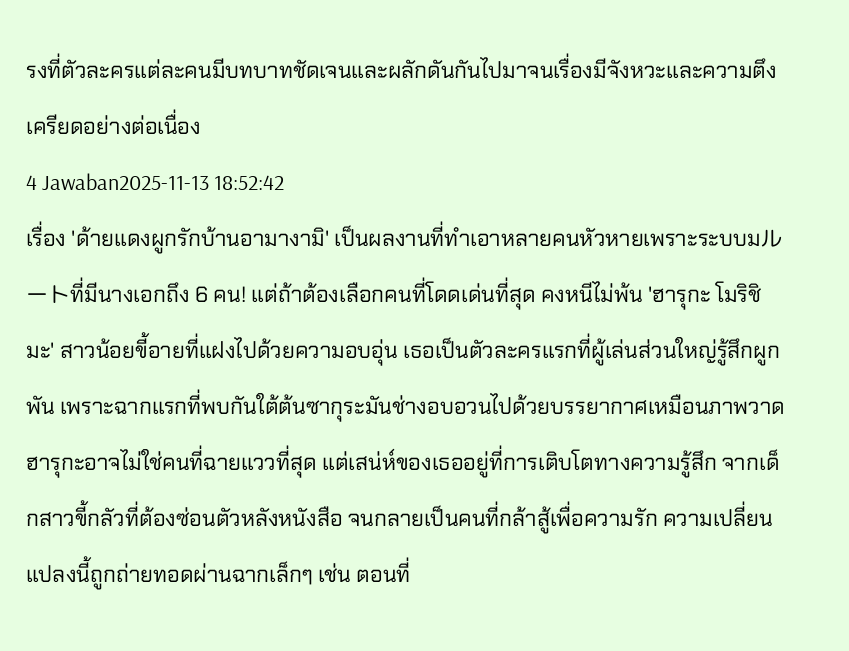รงที่ตัวละครแต่ละคนมีบทบาทชัดเจนและผลักดันกันไปมาจนเรื่องมีจังหวะและความตึงเครียดอย่างต่อเนื่อง
4 Jawaban2025-11-13 18:52:42
เรื่อง 'ด้ายแดงผูกรักบ้านอามางามิ' เป็นผลงานที่ทำเอาหลายคนหัวหายเพราะระบบมルートที่มีนางเอกถึง 6 คน! แต่ถ้าต้องเลือกคนที่โดดเด่นที่สุด คงหนีไม่พ้น 'ฮารุกะ โมริชิมะ' สาวน้อยขี้อายที่แฝงไปด้วยความอบอุ่น เธอเป็นตัวละครแรกที่ผู้เล่นส่วนใหญ่รู้สึกผูกพัน เพราะฉากแรกที่พบกันใต้ต้นซากุระมันช่างอบอวนไปด้วยบรรยากาศเหมือนภาพวาด
ฮารุกะอาจไม่ใช่คนที่ฉายแววที่สุด แต่เสน่ห์ของเธออยู่ที่การเติบโตทางความรู้สึก จากเด็กสาวขี้กลัวที่ต้องซ่อนตัวหลังหนังสือ จนกลายเป็นคนที่กล้าสู้เพื่อความรัก ความเปลี่ยนแปลงนี้ถูกถ่ายทอดผ่านฉากเล็กๆ เช่น ตอนที่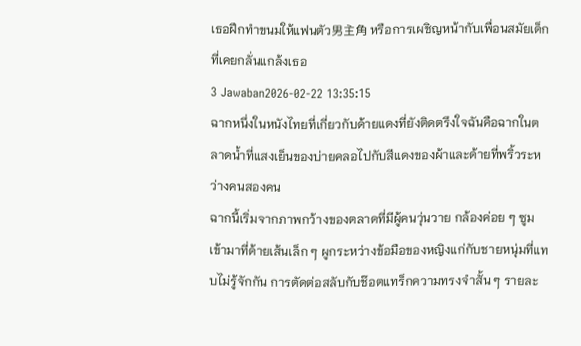เธอฝึกทำขนมให้แฟนตัว男主角 หรือการเผชิญหน้ากับเพื่อนสมัยเด็กที่เคยกลั่นแกล้งเธอ
3 Jawaban2026-02-22 13:35:15
ฉากหนึ่งในหนังไทยที่เกี่ยวกับด้ายแดงที่ยังติดตรึงใจฉันคือฉากในตลาดน้ำที่แสงเย็นของบ่ายคลอไปกับสีแดงของผ้าและด้ายที่พริ้วระหว่างคนสองคน
ฉากนี้เริ่มจากภาพกว้างของตลาดที่มีผู้คนวุ่นวาย กล้องค่อย ๆ ซูมเข้ามาที่ด้ายเส้นเล็ก ๆ ผูกระหว่างข้อมือของหญิงแก่กับชายหนุ่มที่แทบไม่รู้จักกัน การตัดต่อสลับกับช๊อตแทร็กความทรงจำสั้น ๆ รายละ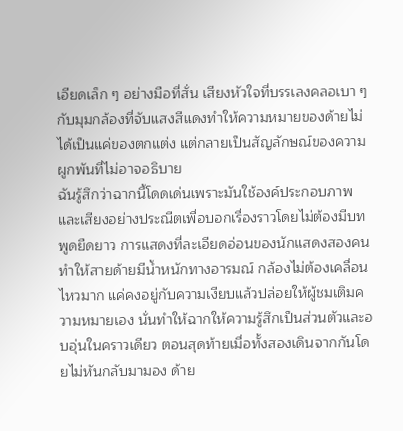เอียดเล็ก ๆ อย่างมือที่สั่น เสียงหัวใจที่บรรเลงคลอเบา ๆ กับมุมกล้องที่จับแสงสีแดงทำให้ความหมายของด้ายไม่ได้เป็นแค่ของตกแต่ง แต่กลายเป็นสัญลักษณ์ของความผูกพันที่ไม่อาจอธิบาย
ฉันรู้สึกว่าฉากนี้โดดเด่นเพราะมันใช้องค์ประกอบภาพและเสียงอย่างประณีตเพื่อบอกเรื่องราวโดยไม่ต้องมีบทพูดยืดยาว การแสดงที่ละเอียดอ่อนของนักแสดงสองคนทำให้สายด้ายมีน้ำหนักทางอารมณ์ กล้องไม่ต้องเคลื่อนไหวมาก แค่คงอยู่กับความเงียบแล้วปล่อยให้ผู้ชมเติมความหมายเอง นั่นทำให้ฉากให้ความรู้สึกเป็นส่วนตัวและอบอุ่นในคราวเดียว ตอนสุดท้ายเมื่อทั้งสองเดินจากกันโดยไม่หันกลับมามอง ด้าย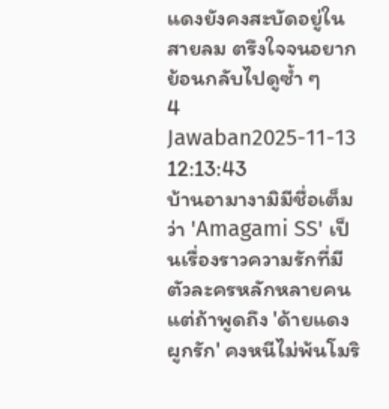แดงยังคงสะบัดอยู่ในสายลม ตรึงใจจนอยากย้อนกลับไปดูซ้ำ ๆ
4 Jawaban2025-11-13 12:13:43
บ้านอามางามิมีชื่อเต็มว่า 'Amagami SS' เป็นเรื่องราวความรักที่มีตัวละครหลักหลายคน แต่ถ้าพูดถึง 'ด้ายแดงผูกรัก' คงหนีไม่พ้นโมริ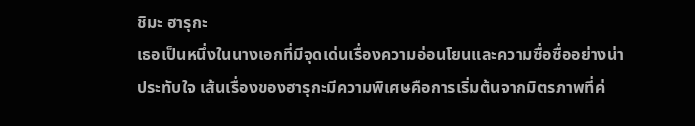ชิมะ ฮารุกะ
เธอเป็นหนึ่งในนางเอกที่มีจุดเด่นเรื่องความอ่อนโยนและความซื่อซื่ออย่างน่าประทับใจ เส้นเรื่องของฮารุกะมีความพิเศษคือการเริ่มต้นจากมิตรภาพที่ค่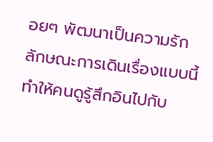อยๆ พัฒนาเป็นความรัก ลักษณะการเดินเรื่องแบบนี้ทำให้คนดูรู้สึกอินไปกับ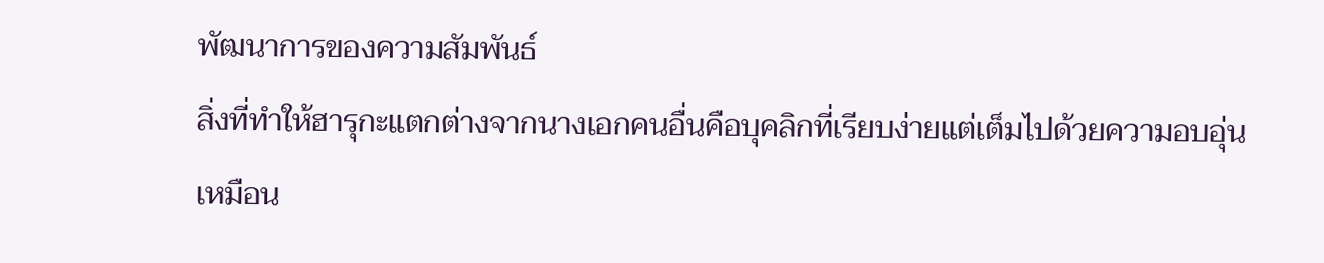พัฒนาการของความสัมพันธ์
สิ่งที่ทำให้ฮารุกะแตกต่างจากนางเอกคนอื่นคือบุคลิกที่เรียบง่ายแต่เต็มไปด้วยความอบอุ่น เหมือน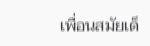เพื่อนสมัยเด็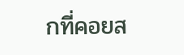กที่คอยส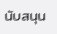นับสนุน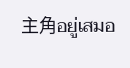主角อยู่เสมอ